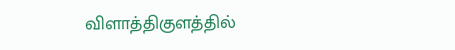விளாத்திகுளத்தில்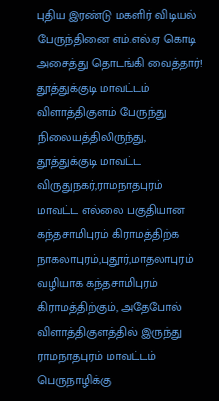புதிய இரண்டு மகளிர் விடியல் பேருந்தினை எம்.எல்.ஏ கொடி அசைத்து தொடங்கி வைத்தார்!
தூத்துக்குடி மாவட்டம் விளாத்திகுளம் பேருந்து நிலையத்திலிருந்து, தூத்துக்குடி மாவட்ட விருதுநகர்,ராமநாதபுரம் மாவட்ட எல்லை பகுதியான கந்தசாமிபுரம் கிராமத்திற்க நாகலாபுரம்,புதூர்,மாதலாபுரம் வழியாக கந்தசாமிபுரம் கிராமத்திற்கும், அதேபோல் விளாத்திகுளத்தில் இருந்து ராமநாதபுரம் மாவட்டம் பெருநாழிக்கு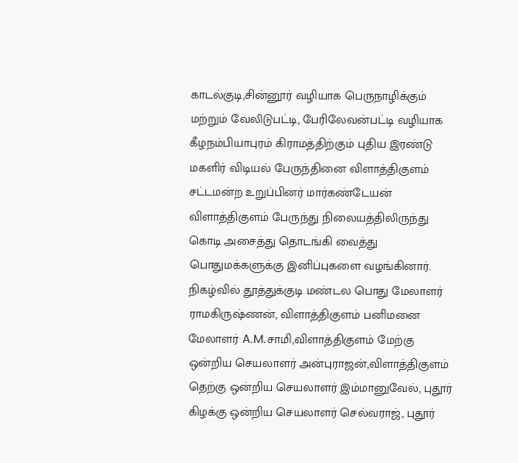காடல்குடி,சின்னூர் வழியாக பெருநாழிக்கும் மற்றும் வேலிடுபட்டி, பேரிலேவன்பட்டி வழியாக கீழநம்பியாபுரம் கிராமத்திற்கும் புதிய இரண்டு மகளிர் விடியல் பேருந்தினை விளாத்திகுளம் சட்டமன்ற உறுப்பினர் மார்கண்டேயன் விளாத்திகுளம் பேருந்து நிலையத்திலிருந்து கொடி அசைத்து தொடங்கி வைத்து பொதுமக்களுக்கு இனிப்புகளை வழங்கினார்.
நிகழ்வில் தூத்துக்குடி மண்டல பொது மேலாளர் ராமகிருஷ்ணன், விளாத்திகுளம் பனிமனை மேலாளர் A.M.சாமி,விளாத்திகுளம் மேற்கு ஒன்றிய செயலாளர் அன்புராஜன்,விளாத்திகுளம் தெற்கு ஒன்றிய செயலாளர் இம்மானுவேல், புதூர் கிழக்கு ஒன்றிய செயலாளர் செல்வராஜ், புதூர்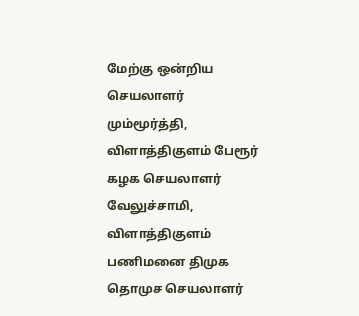மேற்கு ஒன்றிய செயலாளர் மும்மூர்த்தி, விளாத்திகுளம் பேரூர் கழக செயலாளர் வேலுச்சாமி, விளாத்திகுளம் பணிமனை திமுக தொமுச செயலாளர்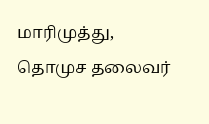மாரிமுத்து, தொமுச தலைவர்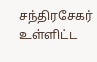சந்திரசேகர் உள்ளிட்ட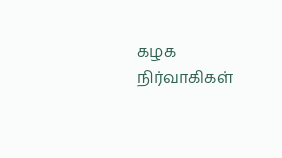கழக நிர்வாகிகள்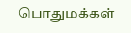பொதுமக்கள்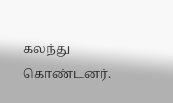கலந்து கொண்டனர்.